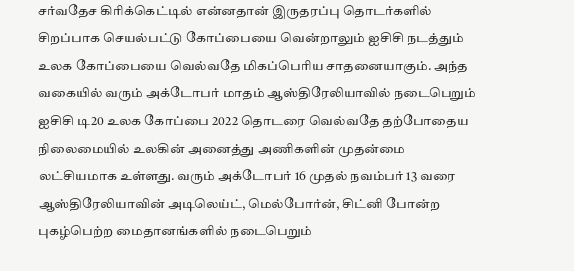சர்வதேச கிரிக்கெட்டில் என்னதான் இருதரப்பு தொடர்களில் சிறப்பாக செயல்பட்டு கோப்பையை வென்றாலும் ஐசிசி நடத்தும் உலக கோப்பையை வெல்வதே மிகப்பெரிய சாதனையாகும். அந்த வகையில் வரும் அக்டோபர் மாதம் ஆஸ்திரேலியாவில் நடைபெறும் ஐசிசி டி20 உலக கோப்பை 2022 தொடரை வெல்வதே தற்போதைய நிலைமையில் உலகின் அனைத்து அணிகளின் முதன்மை லட்சியமாக உள்ளது. வரும் அக்டோபர் 16 முதல் நவம்பர் 13 வரை ஆஸ்திரேலியாவின் அடிலெய்ட், மெல்போர்ன், சிட்னி போன்ற புகழ்பெற்ற மைதானங்களில் நடைபெறும்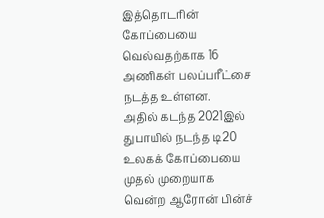இத்தொடரின் கோப்பையை வெல்வதற்காக 16 அணிகள் பலப்பரீட்சை நடத்த உள்ளன.
அதில் கடந்த 2021இல் துபாயில் நடந்த டி20 உலகக் கோப்பையை முதல் முறையாக வென்ற ஆரோன் பின்ச்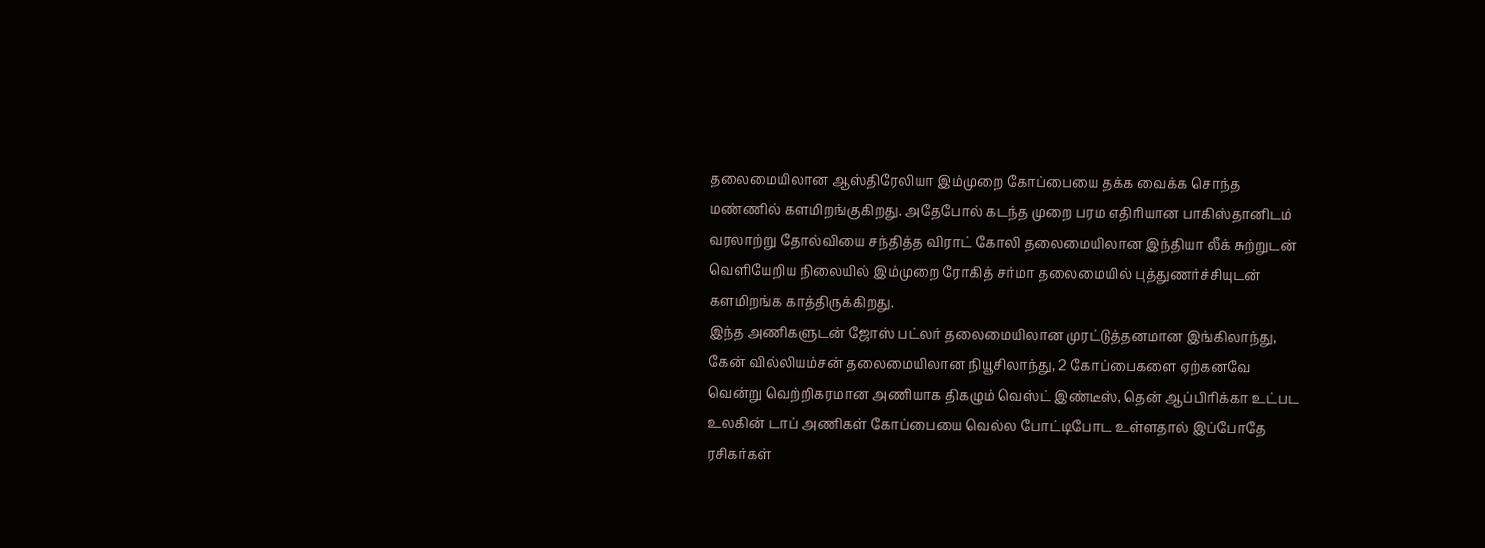தலைமையிலான ஆஸ்திரேலியா இம்முறை கோப்பையை தக்க வைக்க சொந்த மண்ணில் களமிறங்குகிறது. அதேபோல் கடந்த முறை பரம எதிரியான பாகிஸ்தானிடம் வரலாற்று தோல்வியை சந்தித்த விராட் கோலி தலைமையிலான இந்தியா லீக் சுற்றுடன் வெளியேறிய நிலையில் இம்முறை ரோகித் சர்மா தலைமையில் புத்துணர்ச்சியுடன் களமிறங்க காத்திருக்கிறது.
இந்த அணிகளுடன் ஜோஸ் பட்லர் தலைமையிலான முரட்டுத்தனமான இங்கிலாந்து, கேன் வில்லியம்சன் தலைமையிலான நியூசிலாந்து, 2 கோப்பைகளை ஏற்கனவே வென்று வெற்றிகரமான அணியாக திகழும் வெஸ்ட் இண்டீஸ், தென் ஆப்பிரிக்கா உட்பட உலகின் டாப் அணிகள் கோப்பையை வெல்ல போட்டிபோட உள்ளதால் இப்போதே ரசிகர்கள்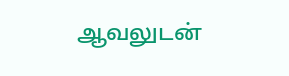ஆவலுடன்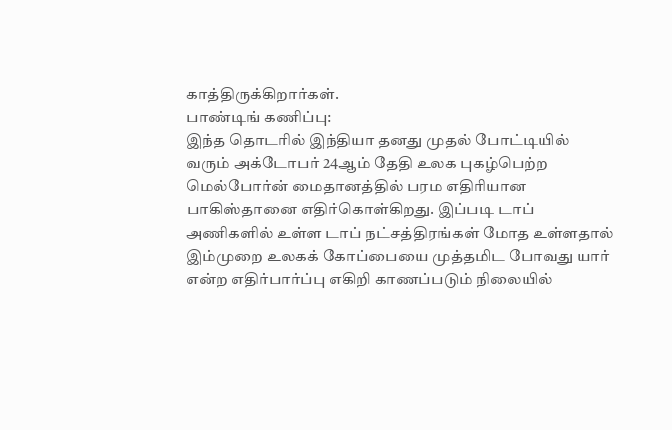காத்திருக்கிறார்கள்.
பாண்டிங் கணிப்பு:
இந்த தொடரில் இந்தியா தனது முதல் போட்டியில் வரும் அக்டோபர் 24ஆம் தேதி உலக புகழ்பெற்ற மெல்போர்ன் மைதானத்தில் பரம எதிரியான பாகிஸ்தானை எதிர்கொள்கிறது. இப்படி டாப் அணிகளில் உள்ள டாப் நட்சத்திரங்கள் மோத உள்ளதால் இம்முறை உலகக் கோப்பையை முத்தமிட போவது யார் என்ற எதிர்பார்ப்பு எகிறி காணப்படும் நிலையில்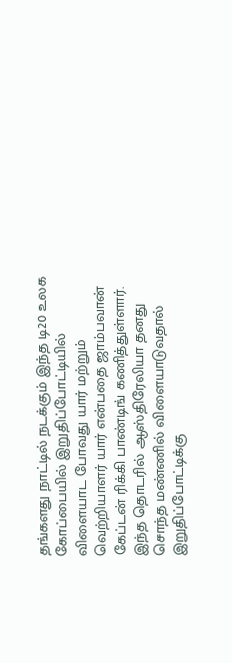தங்களது நாட்டில் நடக்கும் இந்த டி20 உலக கோப்பையில் இறுதிப்போட்டியில் விளையாட போவது யார் மற்றும் வெற்றியாளர் யார் என்பதை ஜாம்பவான் கேப்டன் ரிக்கி பாண்டிங் கணித்துள்ளார்.
இந்த தொடரில் ஆஸ்திரேலியா தனது சொந்த மண்ணில் விளையாடுவதால் இறுதிப்போட்டிக்கு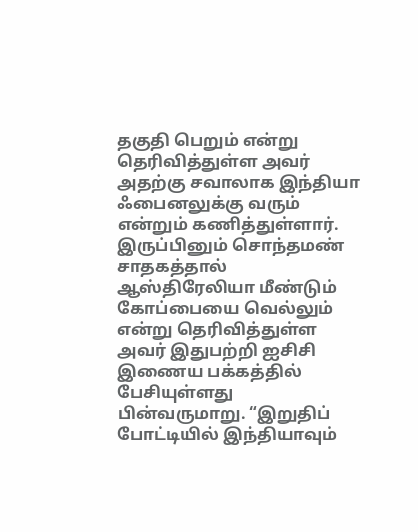தகுதி பெறும் என்று தெரிவித்துள்ள அவர் அதற்கு சவாலாக இந்தியா ஃபைனலுக்கு வரும் என்றும் கணித்துள்ளார். இருப்பினும் சொந்தமண் சாதகத்தால் ஆஸ்திரேலியா மீண்டும் கோப்பையை வெல்லும் என்று தெரிவித்துள்ள அவர் இதுபற்றி ஐசிசி இணைய பக்கத்தில் பேசியுள்ளது பின்வருமாறு. “இறுதிப் போட்டியில் இந்தியாவும்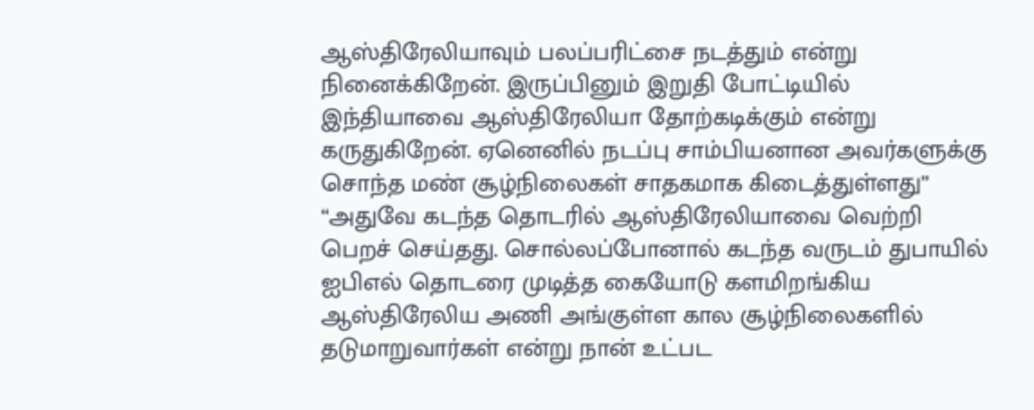ஆஸ்திரேலியாவும் பலப்பரிட்சை நடத்தும் என்று நினைக்கிறேன். இருப்பினும் இறுதி போட்டியில் இந்தியாவை ஆஸ்திரேலியா தோற்கடிக்கும் என்று கருதுகிறேன். ஏனெனில் நடப்பு சாம்பியனான அவர்களுக்கு சொந்த மண் சூழ்நிலைகள் சாதகமாக கிடைத்துள்ளது”
“அதுவே கடந்த தொடரில் ஆஸ்திரேலியாவை வெற்றி பெறச் செய்தது. சொல்லப்போனால் கடந்த வருடம் துபாயில் ஐபிஎல் தொடரை முடித்த கையோடு களமிறங்கிய ஆஸ்திரேலிய அணி அங்குள்ள கால சூழ்நிலைகளில் தடுமாறுவார்கள் என்று நான் உட்பட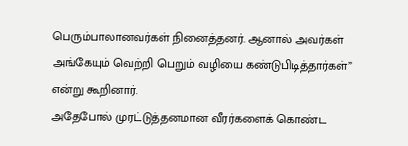பெரும்பாலானவர்கள் நினைத்தனர். ஆனால் அவர்கள் அங்கேயும் வெற்றி பெறும் வழியை கண்டுபிடித்தார்கள்” என்று கூறினார்.
அதேபோல் முரட்டுத்தனமான வீரர்களைக் கொண்ட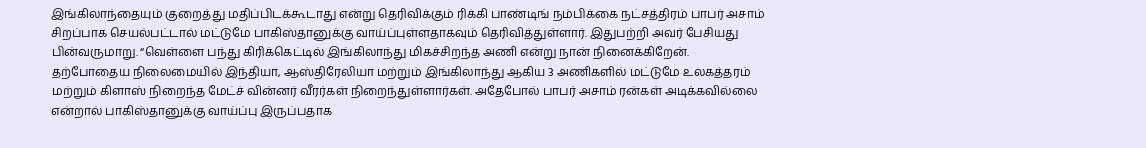இங்கிலாந்தையும் குறைத்து மதிப்பிடக்கூடாது என்று தெரிவிக்கும் ரிக்கி பாண்டிங் நம்பிக்கை நட்சத்திரம் பாபர் அசாம் சிறப்பாக செயல்பட்டால் மட்டுமே பாகிஸ்தானுக்கு வாய்ப்புள்ளதாகவும் தெரிவித்துள்ளார். இதுபற்றி அவர் பேசியது பின்வருமாறு. “வெள்ளை பந்து கிரிக்கெட்டில் இங்கிலாந்து மிகச்சிறந்த அணி என்று நான் நினைக்கிறேன். தற்போதைய நிலைமையில் இந்தியா, ஆஸ்திரேலியா மற்றும் இங்கிலாந்து ஆகிய 3 அணிகளில் மட்டுமே உலகத்தரம் மற்றும் கிளாஸ் நிறைந்த மேட்ச் வின்னர் வீரர்கள் நிறைந்துள்ளார்கள். அதேபோல் பாபர் அசாம் ரன்கள் அடிக்கவில்லை என்றால் பாகிஸ்தானுக்கு வாய்ப்பு இருப்பதாக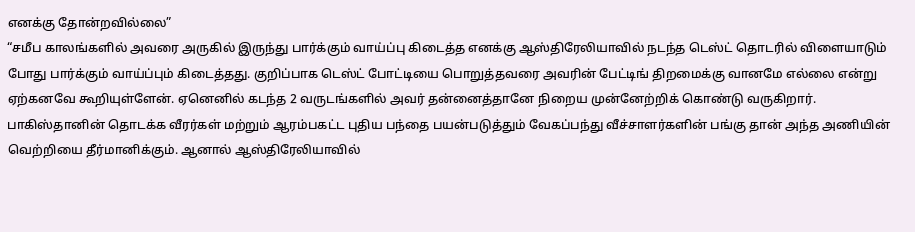எனக்கு தோன்றவில்லை”
“சமீப காலங்களில் அவரை அருகில் இருந்து பார்க்கும் வாய்ப்பு கிடைத்த எனக்கு ஆஸ்திரேலியாவில் நடந்த டெஸ்ட் தொடரில் விளையாடும் போது பார்க்கும் வாய்ப்பும் கிடைத்தது. குறிப்பாக டெஸ்ட் போட்டியை பொறுத்தவரை அவரின் பேட்டிங் திறமைக்கு வானமே எல்லை என்று ஏற்கனவே கூறியுள்ளேன். ஏனெனில் கடந்த 2 வருடங்களில் அவர் தன்னைத்தானே நிறைய முன்னேற்றிக் கொண்டு வருகிறார். பாகிஸ்தானின் தொடக்க வீரர்கள் மற்றும் ஆரம்பகட்ட புதிய பந்தை பயன்படுத்தும் வேகப்பந்து வீச்சாளர்களின் பங்கு தான் அந்த அணியின் வெற்றியை தீர்மானிக்கும். ஆனால் ஆஸ்திரேலியாவில்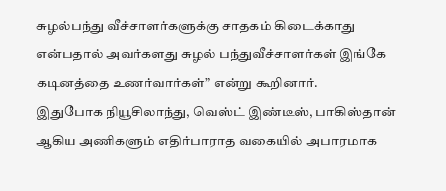சுழல்பந்து வீச்சாளர்களுக்கு சாதகம் கிடைக்காது என்பதால் அவர்களது சுழல் பந்துவீச்சாளர்கள் இங்கே கடினத்தை உணர்வார்கள்” என்று கூறினார்.
இதுபோக நியூசிலாந்து, வெஸ்ட் இண்டீஸ், பாகிஸ்தான் ஆகிய அணிகளும் எதிர்பாராத வகையில் அபாரமாக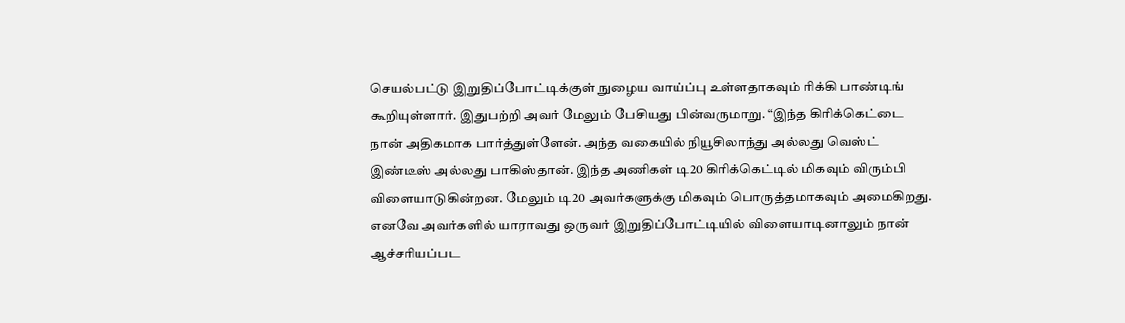செயல்பட்டு இறுதிப்போட்டிக்குள் நுழைய வாய்ப்பு உள்ளதாகவும் ரிக்கி பாண்டிங் கூறியுள்ளார். இதுபற்றி அவர் மேலும் பேசியது பின்வருமாறு. “இந்த கிரிக்கெட்டை நான் அதிகமாக பார்த்துள்ளேன். அந்த வகையில் நியூசிலாந்து அல்லது வெஸ்ட் இண்டீஸ் அல்லது பாகிஸ்தான். இந்த அணிகள் டி20 கிரிக்கெட்டில் மிகவும் விரும்பி விளையாடுகின்றன. மேலும் டி20 அவர்களுக்கு மிகவும் பொருத்தமாகவும் அமைகிறது. எனவே அவர்களில் யாராவது ஒருவர் இறுதிப்போட்டியில் விளையாடினாலும் நான் ஆச்சரியப்பட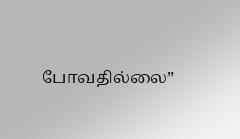போவதில்லை”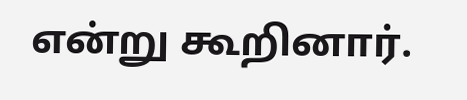என்று கூறினார்.